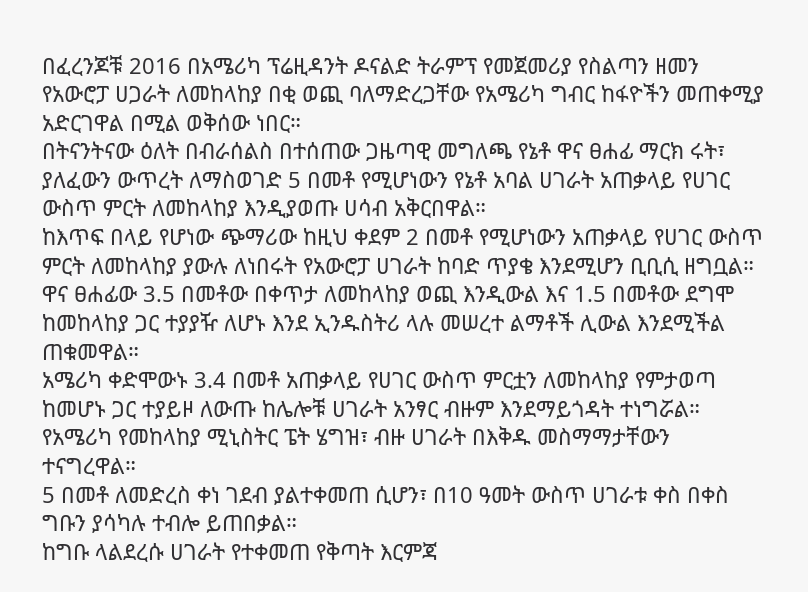በፈረንጆቹ 2016 በአሜሪካ ፕሬዚዳንት ዶናልድ ትራምፕ የመጀመሪያ የስልጣን ዘመን የአውሮፓ ሀጋራት ለመከላከያ በቂ ወጪ ባለማድረጋቸው የአሜሪካ ግብር ከፋዮችን መጠቀሚያ አድርገዋል በሚል ወቅሰው ነበር።
በትናንትናው ዕለት በብራሰልስ በተሰጠው ጋዜጣዊ መግለጫ የኔቶ ዋና ፀሐፊ ማርክ ሩት፣ ያለፈውን ውጥረት ለማስወገድ 5 በመቶ የሚሆነውን የኔቶ አባል ሀገራት አጠቃላይ የሀገር ውስጥ ምርት ለመከላከያ እንዲያወጡ ሀሳብ አቅርበዋል።
ከእጥፍ በላይ የሆነው ጭማሪው ከዚህ ቀደም 2 በመቶ የሚሆነውን አጠቃላይ የሀገር ውስጥ ምርት ለመከላከያ ያውሉ ለነበሩት የአውሮፓ ሀገራት ከባድ ጥያቄ እንደሚሆን ቢቢሲ ዘግቧል።
ዋና ፀሐፊው 3.5 በመቶው በቀጥታ ለመከላከያ ወጪ እንዲውል እና 1.5 በመቶው ደግሞ ከመከላከያ ጋር ተያያዥ ለሆኑ እንደ ኢንዱስትሪ ላሉ መሠረተ ልማቶች ሊውል እንደሚችል ጠቁመዋል።
አሜሪካ ቀድሞውኑ 3.4 በመቶ አጠቃላይ የሀገር ውስጥ ምርቷን ለመከላከያ የምታወጣ ከመሆኑ ጋር ተያይዞ ለውጡ ከሌሎቹ ሀገራት አንፃር ብዙም እንደማይጎዳት ተነግሯል።
የአሜሪካ የመከላከያ ሚኒስትር ፔት ሄግዝ፣ ብዙ ሀገራት በእቅዱ መስማማታቸውን ተናግረዋል።
5 በመቶ ለመድረስ ቀነ ገደብ ያልተቀመጠ ሲሆን፣ በ10 ዓመት ውስጥ ሀገራቱ ቀስ በቀስ ግቡን ያሳካሉ ተብሎ ይጠበቃል።
ከግቡ ላልደረሱ ሀገራት የተቀመጠ የቅጣት እርምጃ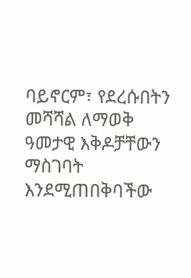ባይኖርም፣ የደረሱበትን መሻሻል ለማወቅ ዓመታዊ እቅዶቻቸውን ማስገባት እንደሚጠበቅባችው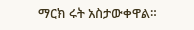ማርክ ሩት አስታውቀዋል።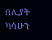በሊያት ካሳሁን